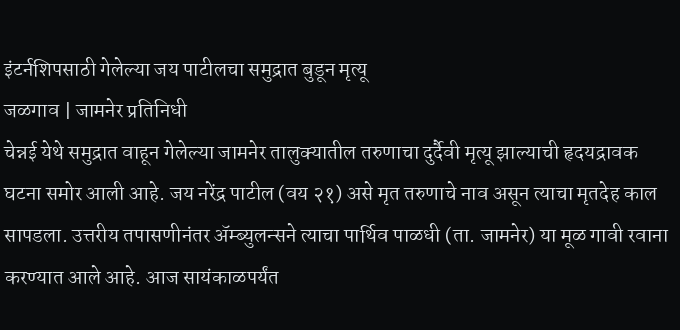इंटर्नशिपसाठी गेलेल्या जय पाटीलचा समुद्रात बुडून मृत्यू
जळगाव | जामनेर प्रतिनिधी
चेन्नई येथे समुद्रात वाहून गेलेल्या जामनेर तालुक्यातील तरुणाचा दुर्दैवी मृत्यू झाल्याची हृदयद्रावक घटना समोर आली आहे. जय नरेंद्र पाटील (वय २१) असे मृत तरुणाचे नाव असून त्याचा मृतदेह काल सापडला. उत्तरीय तपासणीनंतर ॲम्ब्युलन्सने त्याचा पार्थिव पाळधी (ता. जामनेर) या मूळ गावी रवाना करण्यात आले आहे. आज सायंकाळपर्यंत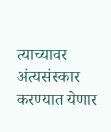त्याच्यावर अंत्यसंस्कार करण्यात येणार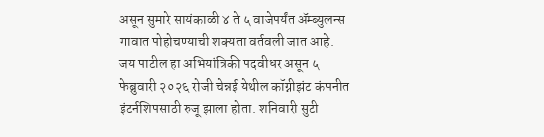असून सुमारे सायंकाळी ४ ते ५ वाजेपर्यंत ॲम्ब्युलन्स गावात पोहोचण्याची शक्यता वर्तवली जात आहे.
जय पाटील हा अभियांत्रिकी पदवीधर असून ५ फेब्रुवारी २०२६ रोजी चेन्नई येथील कॉग्नीझंट कंपनीत इंटर्नशिपसाठी रुजू झाला होता. शनिवारी सुटी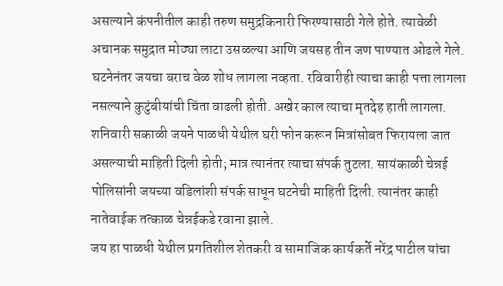असल्याने कंपनीतील काही तरुण समुद्रकिनारी फिरण्यासाठी गेले होते. त्यावेळी अचानक समुद्रात मोठ्या लाटा उसळल्या आणि जयसह तीन जण पाण्यात ओढले गेले.
घटनेनंतर जयचा बराच वेळ शोध लागला नव्हता. रविवारीही त्याचा काही पत्ता लागला नसल्याने कुटुंबीयांची चिंता वाढली होती. अखेर काल त्याचा मृतदेह हाती लागला. शनिवारी सकाळी जयने पाळधी येथील घरी फोन करून मित्रांसोबत फिरायला जात असल्याची माहिती दिली होती; मात्र त्यानंतर त्याचा संपर्क तुटला. सायंकाळी चेन्नई पोलिसांनी जयच्या वडिलांशी संपर्क साधून घटनेची माहिती दिली. त्यानंतर काही नातेवाईक तत्काळ चेन्नईकडे रवाना झाले.
जय हा पाळधी येथील प्रगतिशील शेतकरी व सामाजिक कार्यकर्ते नरेंद्र पाटील यांचा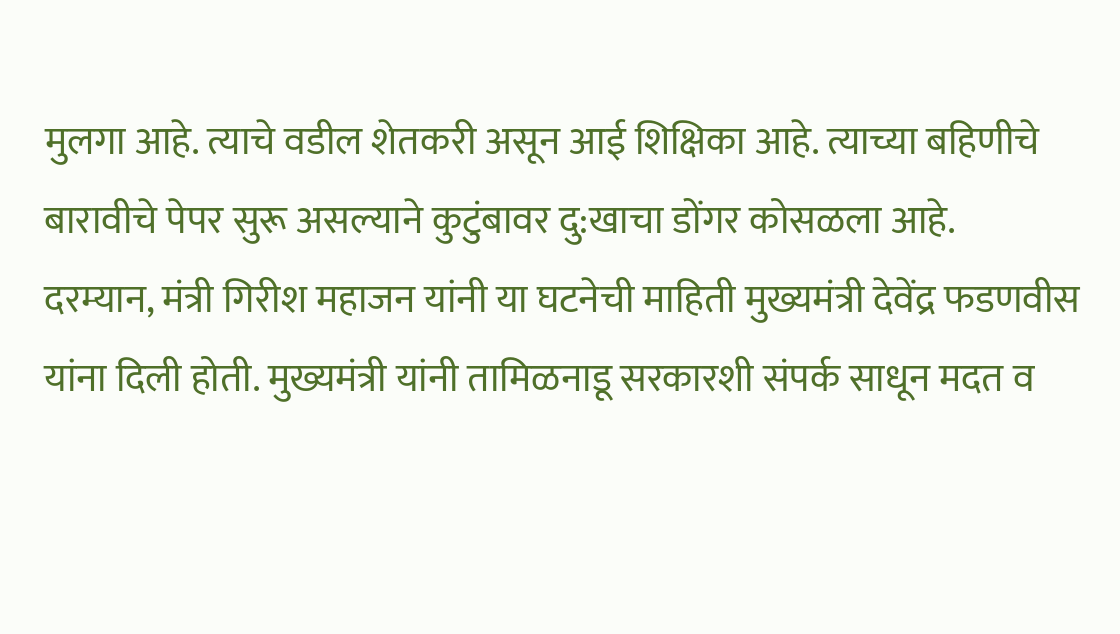मुलगा आहे. त्याचे वडील शेतकरी असून आई शिक्षिका आहे. त्याच्या बहिणीचे बारावीचे पेपर सुरू असल्याने कुटुंबावर दु:खाचा डोंगर कोसळला आहे.
दरम्यान, मंत्री गिरीश महाजन यांनी या घटनेची माहिती मुख्यमंत्री देवेंद्र फडणवीस यांना दिली होती. मुख्यमंत्री यांनी तामिळनाडू सरकारशी संपर्क साधून मदत व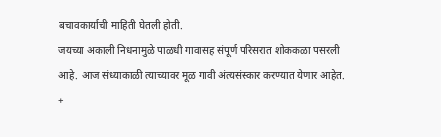बचावकार्याची माहिती घेतली होती.
जयच्या अकाली निधनामुळे पाळधी गावासह संपूर्ण परिसरात शोककळा पसरली आहे. आज संध्याकाळी त्याच्यावर मूळ गावी अंत्यसंस्कार करण्यात येणार आहेत.
+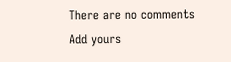There are no comments
Add yours